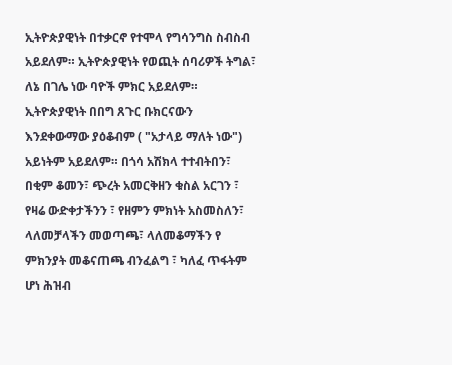ኢትዮጵያዊነት በተቃርኖ የተሞላ የግሳንግስ ስብስብ አይደለም። ኢትዮጵያዊነት የወጪት ሰባሪዎች ትግል፣ ለኔ በገሌ ነው ባዮች ምክር አይደለም። ኢትዮጵያዊነት በበግ ጸጉር ቡክርናውን እንደቀውማው ያዕቆብም ( "አታላይ ማለት ነው") አይነትም አይደለም። በጎሳ አሽክላ ተተብትበን፣ በቂም ቆመን፣ ጭረት አመርቅዘን ቁስል አርገን ፣ የዛሬ ውድቀታችንን ፣ የዘምን ምክነት አስመስለን፣ ላለመቻላችን መወጣጫ፣ ላለመቆማችን የ ምክንያት መቆናጠጫ ብንፈልግ ፣ ካለፈ ጥፋትም ሆነ ሕዝብ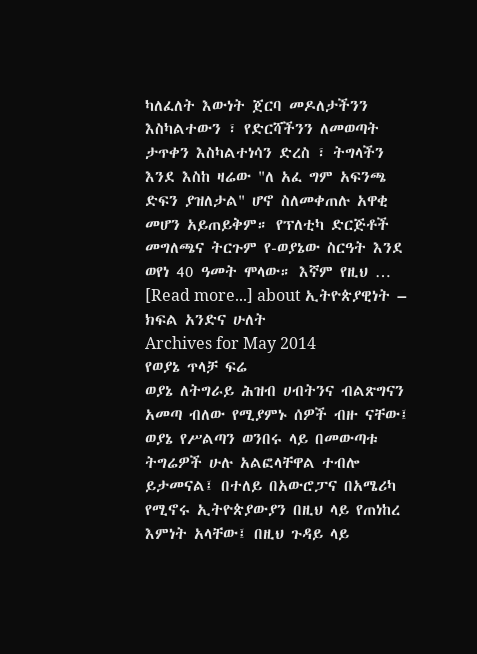ካለፈለት እውነት ጀርባ መዶለታችንን እስካልተውን ፣ የድርሻችንን ለመወጣት ታጥቀን እስካልተነሳን ድረስ ፣ ትግላችን እንደ እስከ ዛሬው "ለ አፈ ግም አፍንጫ ድፍን ያዝለታል" ሆኖ ስለመቀጠሉ አዋቂ መሆን አይጠይቅም። የፕለቲካ ድርጅቶች መግለጫና ትርጉም የ-ወያኔው ስርዓት እንደ ወየነ 40 ዓመት ሞላው። እኛም የዚህ … [Read more...] about ኢትዮጵያዊነት – ክፍል አንድና ሁለት
Archives for May 2014
የወያኔ ጥላቻ ፍሬ
ወያኔ ለትግራይ ሕዝብ ሀብትንና ብልጽግናን አመጣ ብለው የሚያምኑ ሰዎች ብዙ ናቸው፤ ወያኔ የሥልጣን ወንበሩ ላይ በመውጣቱ ትግሬዎች ሁሉ አልፎላቸዋል ተብሎ ይታመናል፤ በተለይ በአውሮፓና በአሜሪካ የሚኖሩ ኢትዮጵያውያን በዚህ ላይ የጠነከረ እምነት አላቸው፤ በዚህ ጉዳይ ላይ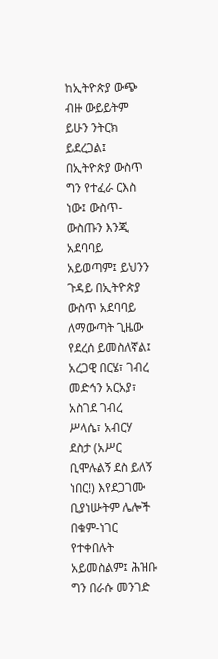ከኢትዮጵያ ውጭ ብዙ ውይይትም ይሁን ንትርክ ይደረጋል፤ በኢትዮጵያ ውስጥ ግን የተፈራ ርእስ ነው፤ ውስጥ-ውስጡን እንጂ አደባባይ አይወጣም፤ ይህንን ጉዳይ በኢትዮጵያ ውስጥ አደባባይ ለማውጣት ጊዜው የደረሰ ይመስለኛል፤ አረጋዊ በርሄ፣ ገብረ መድኅን አርአያ፣ አስገደ ገብረ ሥላሴ፣ አብርሃ ደስታ (አሥር ቢሞሉልኝ ደስ ይለኝ ነበር!) እየደጋገሙ ቢያነሡትም ሌሎች በቁም-ነገር የተቀበሉት አይመስልም፤ ሕዝቡ ግን በራሱ መንገድ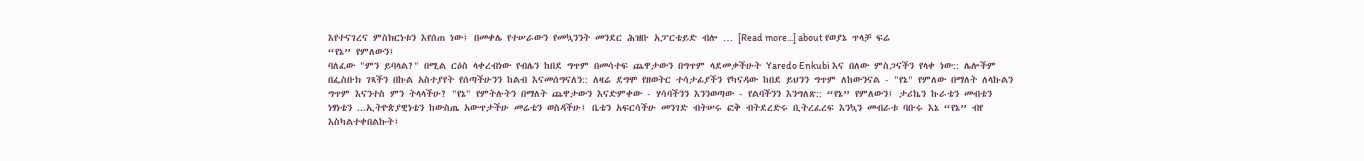እየተናገረና ምስክርነቱን እየሰጠ ነው፤ በመቀሌ የተሠራውን የመኳንንት መንደር ሕዝቡ አፓርቴይድ ብሎ … [Read more...] about የወያኔ ጥላቻ ፍሬ
“የኔ” የምለውን፤
ባለፈው "ምን ይባላል?" በሚል ርዕስ ላቀረብነው የብሌን ከበደ ግጥም በመሳተፍ ጨዋታውን በግጥም ላደመቃችሁት Yaredo Enkubi እና በለው ምስጋናችን የላቀ ነው:: ሌሎችም በፌስቡክ ገጻችን በኩል አስተያየት የሰጣችሁንን ከልብ እናመሰግናለን:: ለዛሬ ደግሞ የዘወትር ተሳታፊያችን የካናዳው ከበደ ይህንን ግጥም ለከውንናል - "የኔ" የምለው በማለት ለላኩልን ግጥም እናንተስ ምን ትላላችሁ? "የኔ" የምትሉትን በማለት ጨዋታውን እናድምቀው - ሃሳባችንን እንንወጣው - የልባችንን እንግለጽ:: “የኔ” የምለውን፤ ታሪኬን ኩራቴን መብቴን ነፃነቴን ...ኢትዮጵያዊነቴን ከውስጤ አውጥታችሁ መሬቴን ወስዳችሁ፤ ቤቴን አፍርሳችሁ መንገድ ብትሠሩ ፎቅ ብትደረድሩ ቢትረፈረፍ እንኳን መብራቱ ባቡሩ እኔ “የኔ” ብየ እስካልተቀበልኩት፤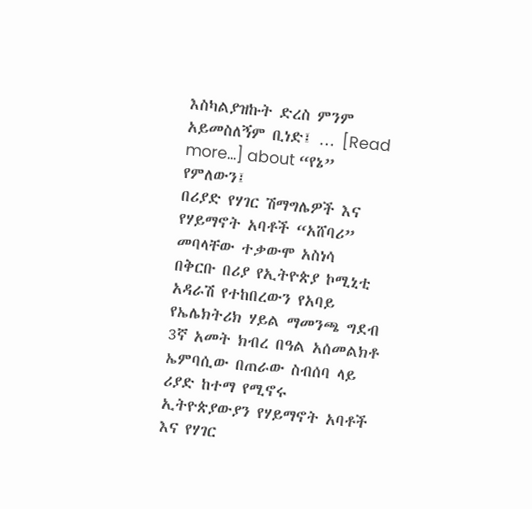እስካልያዝኩት ድረስ ምንም አይመስለኝም ቢነድ፤ … [Read more...] about “የኔ” የምለውን፤
በሪያድ የሃገር ሽማግሌዎች እና የሃይማኖት አባቶች “አሸባሪ” መባላቸው ተቃውሞ አስነሳ
በቅርቡ በሪያ የኢትዮጵያ ኮሚኒቲ አዳራሽ የተከበረውን የአባይ የኤሌክትሪክ ሃይል ማመንጫ ግደብ 3ኛ አመት ክብረ በዓል አሰመልክቶ ኤምባሲው በጠራው ስብሰባ ላይ ሪያድ ከተማ የሚኖሩ ኢትዮጵያውያን የሃይማኖት አባቶች እና የሃገር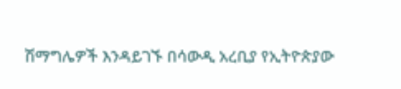ሽማግሌዎች እንዳይገኙ በሳውዲ አረቢያ የኢትዮጵያው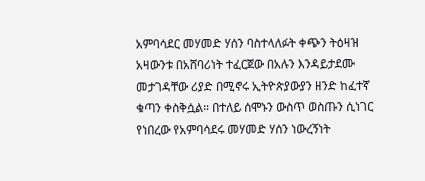አምባሳደር መሃመድ ሃሰን ባስተላለፉት ቀጭን ትዕዛዝ አዛውንቱ በአሸባሪነት ተፈርጀው በአሉን እንዳይታደሙ መታገዳቸው ሪያድ በሚኖሩ ኢትዮጵያውያን ዘንድ ከፈተኛ ቁጣን ቀስቅሷል። በተለይ ሰሞኑን ውስጥ ወስጡን ሲነገር የነበረው የአምባሳደሩ መሃመድ ሃሰን ነውረኝነት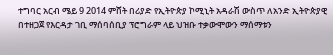ተግባር አርብ ሜይ 9 2014 ምሸት በሪያድ የኢትዮጵያ ኮሚኒት አዳራሽ ውስጥ ለአንድ ኢትዮጵያዊ በተዘጋጀ የእርዳታ ገቢ ማሰባሰቢያ ፕሮግራም ላይ ህዝቡ ተቃውሞውን ማሰማቱን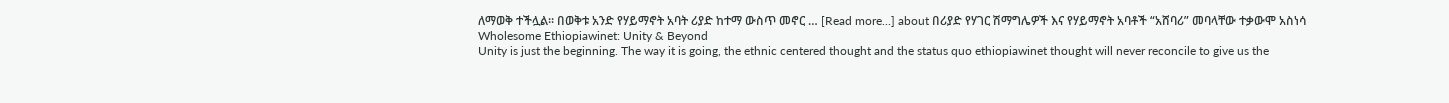ለማወቅ ተችሏል። በወቅቱ አንድ የሃይማኖት አባት ሪያድ ከተማ ውስጥ መኖር … [Read more...] about በሪያድ የሃገር ሽማግሌዎች እና የሃይማኖት አባቶች “አሸባሪ” መባላቸው ተቃውሞ አስነሳ
Wholesome Ethiopiawinet: Unity & Beyond
Unity is just the beginning. The way it is going, the ethnic centered thought and the status quo ethiopiawinet thought will never reconcile to give us the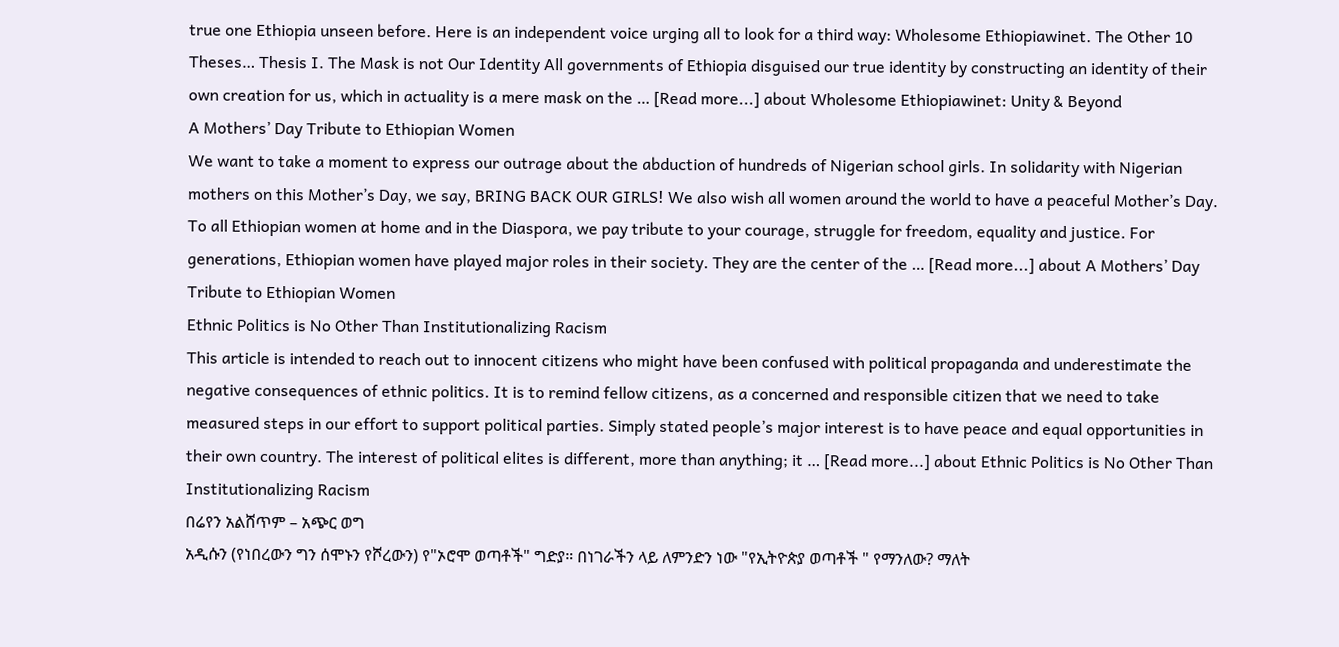true one Ethiopia unseen before. Here is an independent voice urging all to look for a third way: Wholesome Ethiopiawinet. The Other 10 Theses… Thesis I. The Mask is not Our Identity All governments of Ethiopia disguised our true identity by constructing an identity of their own creation for us, which in actuality is a mere mask on the … [Read more...] about Wholesome Ethiopiawinet: Unity & Beyond
A Mothers’ Day Tribute to Ethiopian Women
We want to take a moment to express our outrage about the abduction of hundreds of Nigerian school girls. In solidarity with Nigerian mothers on this Mother’s Day, we say, BRING BACK OUR GIRLS! We also wish all women around the world to have a peaceful Mother’s Day. To all Ethiopian women at home and in the Diaspora, we pay tribute to your courage, struggle for freedom, equality and justice. For generations, Ethiopian women have played major roles in their society. They are the center of the … [Read more...] about A Mothers’ Day Tribute to Ethiopian Women
Ethnic Politics is No Other Than Institutionalizing Racism
This article is intended to reach out to innocent citizens who might have been confused with political propaganda and underestimate the negative consequences of ethnic politics. It is to remind fellow citizens, as a concerned and responsible citizen that we need to take measured steps in our effort to support political parties. Simply stated people’s major interest is to have peace and equal opportunities in their own country. The interest of political elites is different, more than anything; it … [Read more...] about Ethnic Politics is No Other Than Institutionalizing Racism
በሬየን አልሸጥም – አጭር ወግ
አዲሱን (የነበረውን ግን ሰሞኑን የሾረውን) የ"ኦሮሞ ወጣቶች" ግድያ። በነገራችን ላይ ለምንድን ነው "የኢትዮጵያ ወጣቶች " የማንለው? ማለት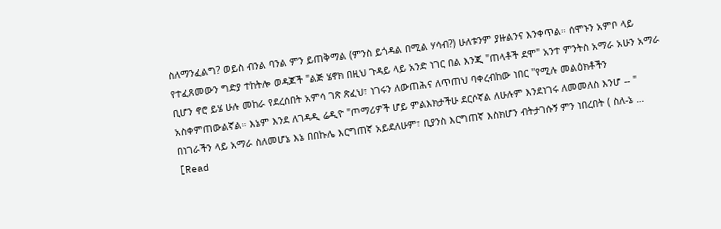ስለማንፈልግ? ወይስ ብንል ባንል ምን ይጠቅማል (ምንስ ይጎዳል በሚል ሃሳብ?) ሁለቱንም ያዙልንና እንቀጥል። ሰሞኑን አምቦ ላይ የተፈጸመውን ግድያ ተከትሎ ወዳጆች "ልጅ ሄኖክ በዚህ ጉዳይ ላይ አንድ ነገር በል እንጂ "ጠላቶች ደሞ" አንተ ምንትስ አማራ አሁን አማራ ቢሆን ኖሮ ይሄ ሁሉ መከራ የደረሰበት አምሳ ገጽ ጽፈህ፣ ነገሩን ለውጠሕና ለጥጠህ ባቀረብከው ነበር ''የሚሉ መልዕክቶችን አስቀምጠውልኛል። እኔም እንደ ለገዳዲ ሬዲዮ "ጦማሪዎች ሆይ ምልእክታችሁ ደርሶኛል ለሁሉም እንደነገሩ ለመመለስ እንሆ -- " በነገራችን ላይ አማራ ስለመሆኔ እኔ በበኩሌ እርግጠኛ አይደለሁም፣ ቢያንስ እርግጠኛ እስክሆን ብትታገሱኝ ምን ነበረበት ( ስለ-ኔ … [Read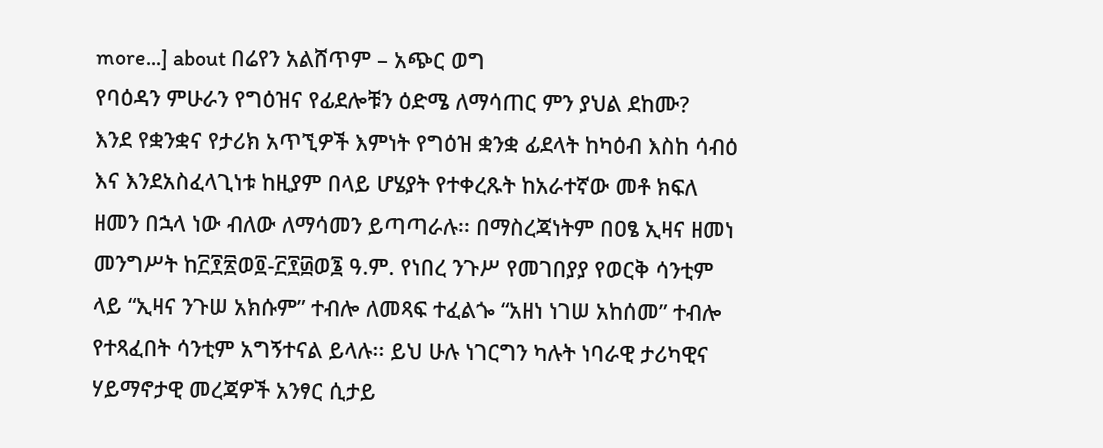more...] about በሬየን አልሸጥም – አጭር ወግ
የባዕዳን ምሁራን የግዕዝና የፊደሎቹን ዕድሜ ለማሳጠር ምን ያህል ደከሙ?
እንደ የቋንቋና የታሪክ አጥኚዎች እምነት የግዕዝ ቋንቋ ፊደላት ከካዕብ እስከ ሳብዕ እና እንደአስፈላጊነቱ ከዚያም በላይ ሆሄያት የተቀረጹት ከአራተኛው መቶ ክፍለ ዘመን በኋላ ነው ብለው ለማሳመን ይጣጣራሉ፡፡ በማስረጃነትም በዐፄ ኢዛና ዘመነ መንግሥት ከ፫፻፳ወ፬-፫፻፴ወ፮ ዓ.ም. የነበረ ንጉሥ የመገበያያ የወርቅ ሳንቲም ላይ “ኢዛና ንጉሠ አክሱም” ተብሎ ለመጻፍ ተፈልጐ “አዘነ ነገሠ አከሰመ” ተብሎ የተጻፈበት ሳንቲም አግኝተናል ይላሉ፡፡ ይህ ሁሉ ነገርግን ካሉት ነባራዊ ታሪካዊና ሃይማኖታዊ መረጃዎች አንፃር ሲታይ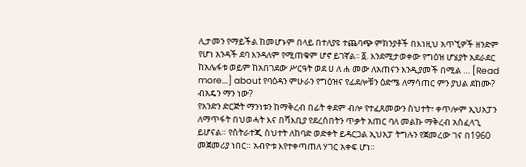ሊታመን የማይችል ከመሆኑም በላይ በተለያዩ ተጨባጭ ምክንያቶች በእነዚህ አጥኚዎች ዘንድም የሆነ አንዳች ደባ እንዳለም የሚጠቁም ሆኖ ይገኛል፡፡ ፩. እንደሚታወቀው የግዕዝ ሆሄያት አደራደር ከአሌፋቱ ወይም ከአበገደው ሥርዓት ወደ ሀ ለ ሐ መው ለአጠናን እንዲያመች በሚል … [Read more...] about የባዕዳን ምሁራን የግዕዝና የፊደሎቹን ዕድሜ ለማሳጠር ምን ያህል ደከሙ?
ብአዴን ማን ነው?
የአንድን ድርጅት ማንነቱን ከማቅረብ በፊት ቀደም ብሎ የተፈጸመውን ስህተት፣ ቀጥሎም ኢህአፓን ለማጥፋት በህወሓት እና በሻእቢያ የደረሰበትን ጥቃት አጠር ባለ መልኩ ማቅረብ አስፈላጊ ይሆናል። የስትራተጂ ስህተት ለከባድ ወድቀት ይዳርጋል ኢህአፓ ትግሉን የጀመረው ገና በ1960 መጀመሪያ ነበር። አብዮቱ እየተቀጣጠለ ሃገር አቀፍ ሆነ።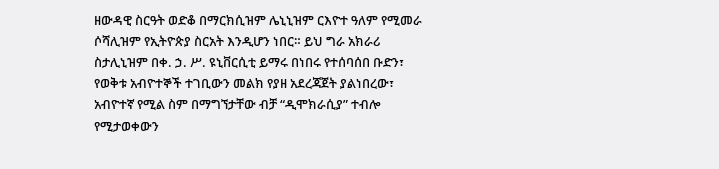ዘውዳዊ ስርዓት ወድቆ በማርክሲዝም ሌኒኒዝም ርእዮተ ዓለም የሚመራ ሶሻሊዝም የኢትዮጵያ ስርአት እንዲሆን ነበር። ይህ ግራ አክራሪ ስታሊኒዝም በቀ. ኃ. ሥ. ዩኒቨርሲቲ ይማሩ በነበሩ የተሰባሰበ ቡድን፣ የወቅቱ አብዮተኞች ተገቢውን መልክ የያዘ አደረጃጀት ያልነበረው፣ አብዮተኛ የሚል ስም በማግኘታቸው ብቻ “ዲሞክራሲያ” ተብሎ የሚታወቀውን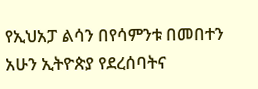የኢህአፓ ልሳን በየሳምንቱ በመበተን አሁን ኢትዮጵያ የደረሰባትና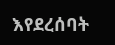እየደረሰባት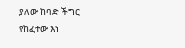ያለው ከባድ ችግር የከፈተው እነ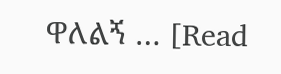ዋለልኝ … [Read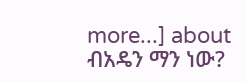more...] about ብአዴን ማን ነው?